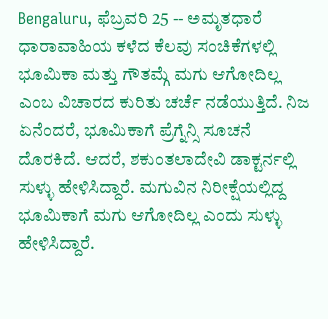Bengaluru, ಫೆಬ್ರವರಿ 25 -- ಅಮೃತಧಾರೆ ಧಾರಾವಾಹಿಯ ಕಳೆದ ಕೆಲವು ಸಂಚಿಕೆಗಳಲ್ಲಿ ಭೂಮಿಕಾ ಮತ್ತು ಗೌತಮ್ಗೆ ಮಗು ಆಗೋದಿಲ್ಲ ಎಂಬ ವಿಚಾರದ ಕುರಿತು ಚರ್ಚೆ ನಡೆಯುತ್ತಿದೆ. ನಿಜ ಏನೆಂದರೆ, ಭೂಮಿಕಾಗೆ ಪ್ರೆಗ್ನೆನ್ಸಿ ಸೂಚನೆ ದೊರಕಿದೆ. ಆದರೆ, ಶಕುಂತಲಾದೇವಿ ಡಾಕ್ಟರ್ನಲ್ಲಿ ಸುಳ್ಳು ಹೇಳಿಸಿದ್ದಾರೆ. ಮಗುವಿನ ನಿರೀಕ್ಷೆಯಲ್ಲಿದ್ದ ಭೂಮಿಕಾಗೆ ಮಗು ಆಗೋದಿಲ್ಲ ಎಂದು ಸುಳ್ಳು ಹೇಳಿಸಿದ್ದಾರೆ.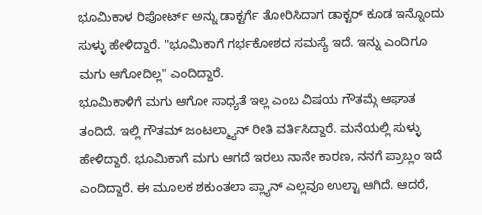ಭೂಮಿಕಾಳ ರಿಪೋರ್ಟ್ ಅನ್ನು ಡಾಕ್ಟರ್ಗೆ ತೋರಿಸಿದಾಗ ಡಾಕ್ಟರ್ ಕೂಡ ಇನ್ನೊಂದು ಸುಳ್ಳು ಹೇಳಿದ್ದಾರೆ. "ಭೂಮಿಕಾಗೆ ಗರ್ಭಕೋಶದ ಸಮಸ್ಯೆ ಇದೆ. ಇನ್ನು ಎಂದಿಗೂ ಮಗು ಆಗೋದಿಲ್ಲ" ಎಂದಿದ್ದಾರೆ.
ಭೂಮಿಕಾಳಿಗೆ ಮಗು ಆಗೋ ಸಾಧ್ಯತೆ ಇಲ್ಲ ಎಂಬ ವಿಷಯ ಗೌತಮ್ಗೆ ಆಘಾತ ತಂದಿದೆ. ಇಲ್ಲಿ ಗೌತಮ್ ಜಂಟಲ್ಮ್ಯಾನ್ ರೀತಿ ವರ್ತಿಸಿದ್ದಾರೆ. ಮನೆಯಲ್ಲಿ ಸುಳ್ಳು ಹೇಳಿದ್ದಾರೆ. ಭೂಮಿಕಾಗೆ ಮಗು ಆಗದೆ ಇರಲು ನಾನೇ ಕಾರಣ, ನನಗೆ ಪ್ರಾಬ್ಲಂ ಇದೆ ಎಂದಿದ್ದಾರೆ. ಈ ಮೂಲಕ ಶಕುಂತಲಾ ಪ್ಲ್ಯಾನ್ ಎಲ್ಲವೂ ಉಲ್ಟಾ ಆಗಿದೆ. ಆದರೆ,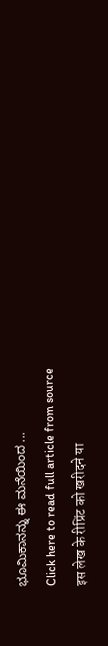ಭೂಮಿಕಾನನ್ನು ಈ ಮನೆಯಿಂದ ...
Click here to read full article from source
इस लेख के रीप्रिंट को खरीदने या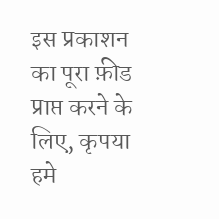इस प्रकाशन का पूरा फ़ीड प्राप्त करने के लिए, कृपया
हमे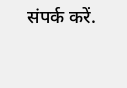संपर्क करें.